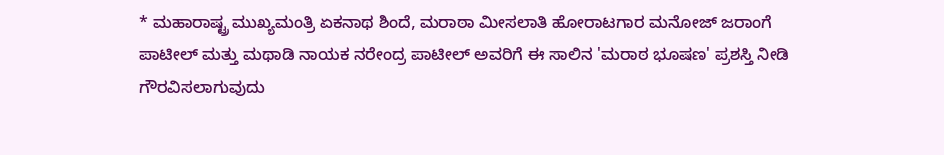* ಮಹಾರಾಷ್ಟ್ರ ಮುಖ್ಯಮಂತ್ರಿ ಏಕನಾಥ ಶಿಂದೆ, ಮರಾಠಾ ಮೀಸಲಾತಿ ಹೋರಾಟಗಾರ ಮನೋಜ್ ಜರಾಂಗೆ ಪಾಟೀಲ್‌ ಮತ್ತು ಮಥಾಡಿ ನಾಯಕ ನರೇಂದ್ರ ಪಾಟೀಲ್‌ ಅವರಿಗೆ ಈ ಸಾಲಿನ 'ಮರಾಠ ಭೂಷಣ' ಪ್ರಶಸ್ತಿ ನೀಡಿ ಗೌರವಿಸಲಾಗುವುದು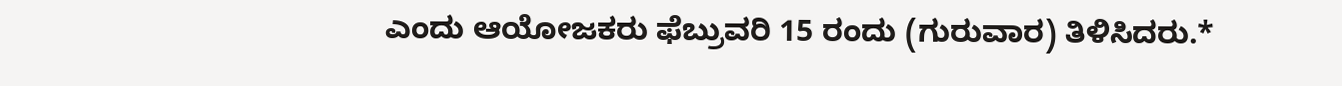ಎಂದು ಆಯೋಜಕರು ಫೆಬ್ರುವರಿ 15 ರಂದು (ಗುರುವಾರ) ತಿಳಿಸಿದರು.*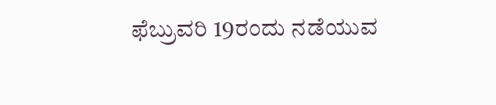ಫೆಬ್ರುವರಿ 19ರಂದು ನಡೆಯುವ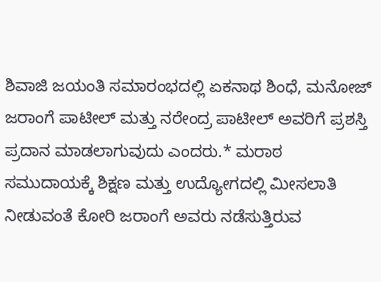ಶಿವಾಜಿ ಜಯಂತಿ ಸಮಾರಂಭದಲ್ಲಿ ಏಕನಾಥ ಶಿಂಧೆ, ಮನೋಜ್ ಜರಾಂಗೆ ಪಾಟೀಲ್‌ ಮತ್ತು ನರೇಂದ್ರ ಪಾಟೀಲ್ ಅವರಿಗೆ ಪ್ರಶಸ್ತಿ ಪ್ರದಾನ ಮಾಡಲಾಗುವುದು ಎಂದರು.* ಮರಾಠ ಸಮುದಾಯಕ್ಕೆ ಶಿಕ್ಷಣ ಮತ್ತು ಉದ್ಯೋಗದಲ್ಲಿ ಮೀಸಲಾತಿ ನೀಡುವಂತೆ ಕೋರಿ ಜರಾಂಗೆ ಅವರು ನಡೆಸುತ್ತಿರುವ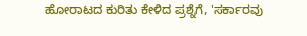ಹೋರಾಟದ ಕುರಿತು ಕೇಳಿದ ಪ್ರಶ್ನೆಗೆ, 'ಸರ್ಕಾರವು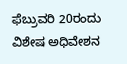ಫೆಬ್ರುವರಿ 20ರಂದು ವಿಶೇಷ ಅಧಿವೇಶನ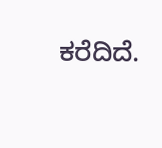ಕರೆದಿದೆ.